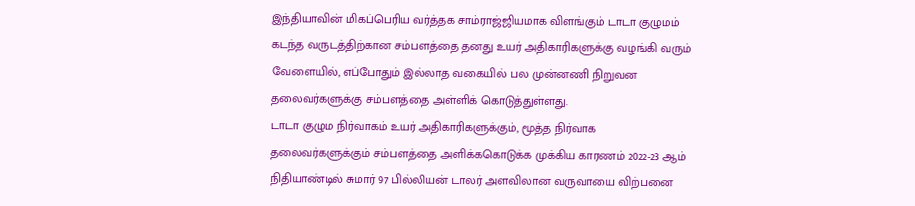இந்தியாவின் மிகப்பெரிய வர்த்தக சாம்ராஜ்ஜியமாக விளங்கும் டாடா குழுமம் கடந்த வருடத்திற்கான சம்பளத்தை தனது உயர் அதிகாரிகளுக்கு வழங்கி வரும் வேளையில், எப்போதும் இல்லாத வகையில் பல முன்னணி நிறுவன தலைவர்களுக்கு சம்பளத்தை அள்ளிக் கொடுத்துள்ளது.
டாடா குழும நிர்வாகம் உயர் அதிகாரிகளுக்கும், மூத்த நிர்வாக தலைவர்களுக்கும் சம்பளத்தை அளிக்ககொடுக்க முக்கிய காரணம் 2022-23 ஆம் நிதியாண்டில் சுமார் 97 பில்லியன் டாலர் அளவிலான வருவாயை விற்பனை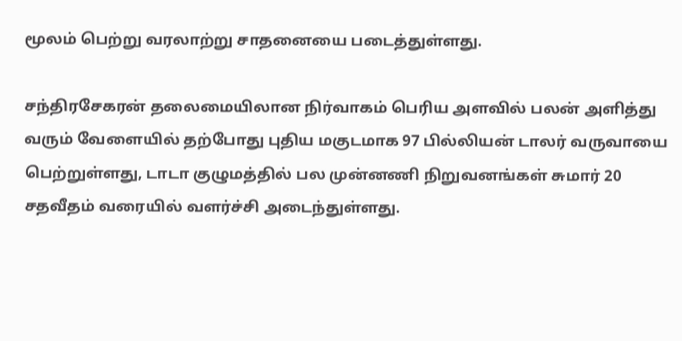மூலம் பெற்று வரலாற்று சாதனையை படைத்துள்ளது.

சந்திரசேகரன் தலைமையிலான நிர்வாகம் பெரிய அளவில் பலன் அளித்து வரும் வேளையில் தற்போது புதிய மகுடமாக 97 பில்லியன் டாலர் வருவாயை பெற்றுள்ளது, டாடா குழுமத்தில் பல முன்னணி நிறுவனங்கள் சுமார் 20 சதவீதம் வரையில் வளர்ச்சி அடைந்துள்ளது.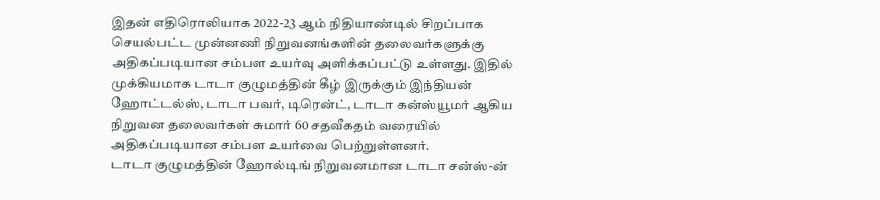இதன் எதிரொலியாக 2022-23 ஆம் நிதியாண்டில் சிறப்பாக செயல்பட்ட முன்னணி நிறுவனங்களின் தலைவர்களுக்கு அதிகப்படியான சம்பள உயர்வு அளிக்கப்பட்டு உள்ளது. இதில் முக்கியமாக டாடா குழுமத்தின் கீழ் இருக்கும் இந்தியன் ஹோட்டல்ஸ், டாடா பவர், டிரென்ட், டாடா கன்ஸ்யூமர் ஆகிய நிறுவன தலைவர்கள் சுமார் 60 சதவீகதம் வரையில் அதிகப்படியான சம்பள உயர்வை பெற்றுள்ளனர்.
டாடா குழுமத்தின் ஹோல்டிங் நிறுவனமான டாடா சன்ஸ்-ன்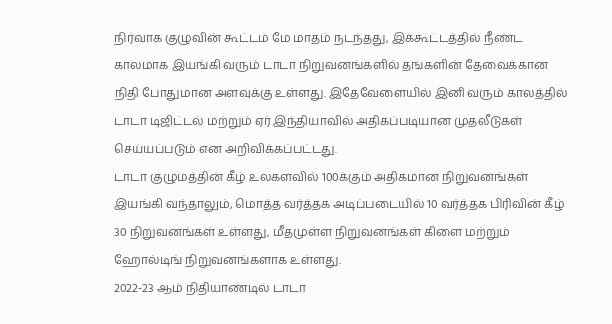நிர்வாக குழுவின் கூட்டம் மே மாதம் நடந்தது, இக்கூட்டத்தில் நீண்ட காலமாக இயங்கி வரும் டாடா நிறுவனங்களில் தங்களின் தேவைக்கான நிதி போதுமான அளவுக்கு உள்ளது. இதேவேளையில் இனி வரும் காலத்தில் டாடா டிஜிட்டல் மற்றும் ஏர் இந்தியாவில் அதிகப்படியான முதலீடுகள் செய்யப்படும் என அறிவிக்கப்பட்டது.
டாடா குழுமத்தின் கீழ் உலகளவில் 100க்கும் அதிகமான நிறுவனங்கள் இயங்கி வந்தாலும், மொத்த வர்த்தக அடிப்படையில் 10 வர்த்தக பிரிவின் கீழ் 30 நிறுவனங்கள் உள்ளது, மீதமுள்ள நிறுவனங்கள் கிளை மற்றும் ஹோல்டிங் நிறுவனங்களாக உள்ளது.
2022-23 ஆம் நிதியாண்டில் டாடா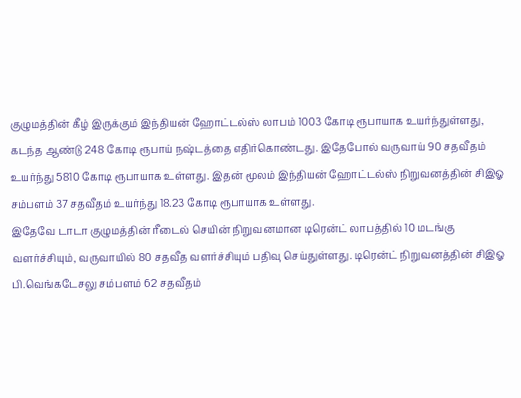குழுமத்தின் கீழ் இருக்கும் இந்தியன் ஹோட்டல்ஸ் லாபம் 1003 கோடி ரூபாயாக உயர்ந்துள்ளது, கடந்த ஆண்டு 248 கோடி ரூபாய் நஷ்டத்தை எதிர்கொண்டது. இதேபோல் வருவாய் 90 சதவீதம் உயர்ந்து 5810 கோடி ரூபாயாக உள்ளது. இதன் மூலம் இந்தியன் ஹோட்டல்ஸ் நிறுவனத்தின் சிஇஓ சம்பளம் 37 சதவீதம் உயர்ந்து 18.23 கோடி ரூபாயாக உள்ளது.
இதேவே டாடா குழுமத்தின் ரீடைல் செயின் நிறுவனமான டிரென்ட் லாபத்தில் 10 மடங்கு வளர்ச்சியும், வருவாயில் 80 சதவீத வளர்ச்சியும் பதிவு செய்துள்ளது. டிரென்ட் நிறுவனத்தின் சிஇஓ பி.வெங்கடேசலு சம்பளம் 62 சதவீதம்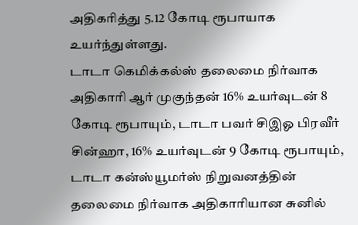அதிகரித்து 5.12 கோடி ரூபாயாக உயர்ந்துள்ளது.
டாடா கெமிக்கல்ஸ் தலைமை நிர்வாக அதிகாரி ஆர் முகுந்தன் 16% உயர்வுடன் 8 கோடி ரூபாயும், டாடா பவர் சிஇஓ பிரவீர் சின்ஹா, 16% உயர்வுடன் 9 கோடி ரூபாயும், டாடா கன்ஸ்யூமர்ஸ் நிறுவனத்தின் தலைமை நிர்வாக அதிகாரியான சுனில்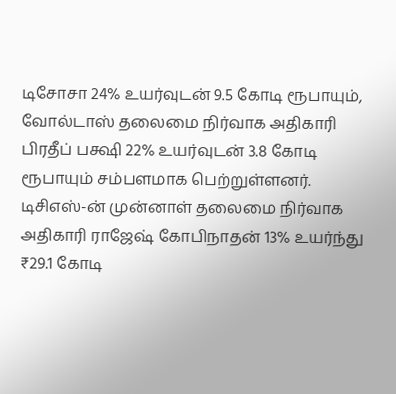டிசோசா 24% உயர்வுடன் 9.5 கோடி ரூபாயும், வோல்டாஸ் தலைமை நிர்வாக அதிகாரி பிரதீப் பக்ஷி 22% உயர்வுடன் 3.8 கோடி ரூபாயும் சம்பளமாக பெற்றுள்ளனர்.
டிசிஎஸ்-ன் முன்னாள் தலைமை நிர்வாக அதிகாரி ராஜேஷ் கோபிநாதன் 13% உயர்ந்து ₹29.1 கோடி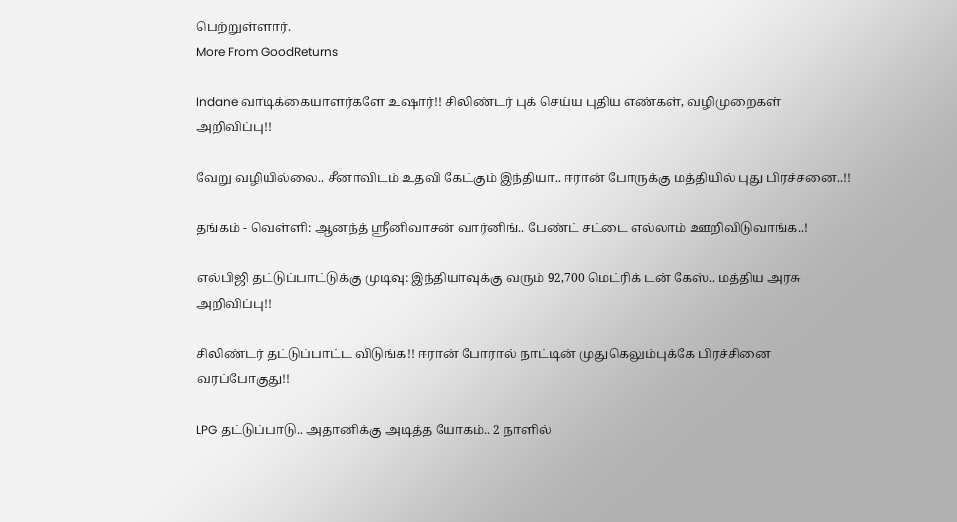பெற்றுள்ளார்.
More From GoodReturns

Indane வாடிக்கையாளர்களே உஷார்!! சிலிண்டர் புக் செய்ய புதிய எண்கள், வழிமுறைகள் அறிவிப்பு!!

வேறு வழியில்லை.. சீனாவிடம் உதவி கேட்கும் இந்தியா.. ஈரான் போருக்கு மத்தியில் புது பிரச்சனை..!!

தங்கம் - வெள்ளி: ஆனந்த் ஸ்ரீனிவாசன் வார்னிங்.. பேண்ட் சட்டை எல்லாம் ஊறிவிடுவாங்க..!

எல்பிஜி தட்டுப்பாட்டுக்கு முடிவு: இந்தியாவுக்கு வரும் 92,700 மெட்ரிக் டன் கேஸ்.. மத்திய அரசு அறிவிப்பு!!

சிலிண்டர் தட்டுப்பாட்ட விடுங்க!! ஈரான் போரால் நாட்டின் முதுகெலும்புக்கே பிரச்சினை வரப்போகுது!!

LPG தட்டுப்பாடு.. அதானிக்கு அடித்த யோகம்.. 2 நாளில்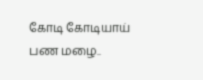கோடி கோடியாய் பண மழை..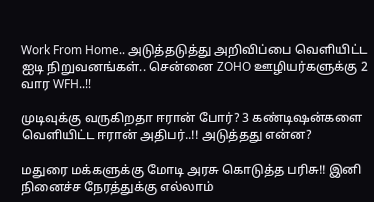Work From Home.. அடுத்தடுத்து அறிவிப்பை வெளியிட்ட ஐடி நிறுவனங்கள்.. சென்னை ZOHO ஊழியர்களுக்கு 2 வார WFH..!!

முடிவுக்கு வருகிறதா ஈரான் போர்? 3 கண்டிஷன்களை வெளியிட்ட ஈரான் அதிபர்..!! அடுத்தது என்ன?

மதுரை மக்களுக்கு மோடி அரசு கொடுத்த பரிசு!! இனி நினைச்ச நேரத்துக்கு எல்லாம்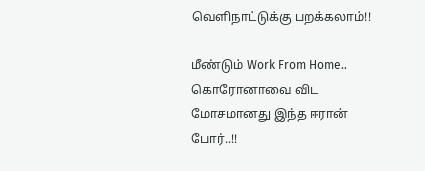வெளிநாட்டுக்கு பறக்கலாம்!!

மீண்டும் Work From Home.. கொரோனாவை விட மோசமானது இந்த ஈரான் போர்..!!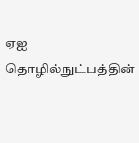ஏஐ தொழில்நுட்பத்தின்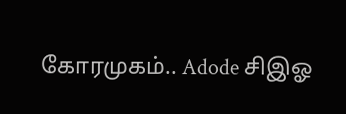கோரமுகம்.. Adode சிஇஓ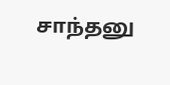சாந்தனு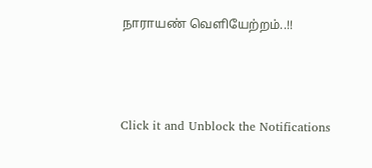நாராயண் வெளியேற்றம்..!!



Click it and Unblock the Notifications